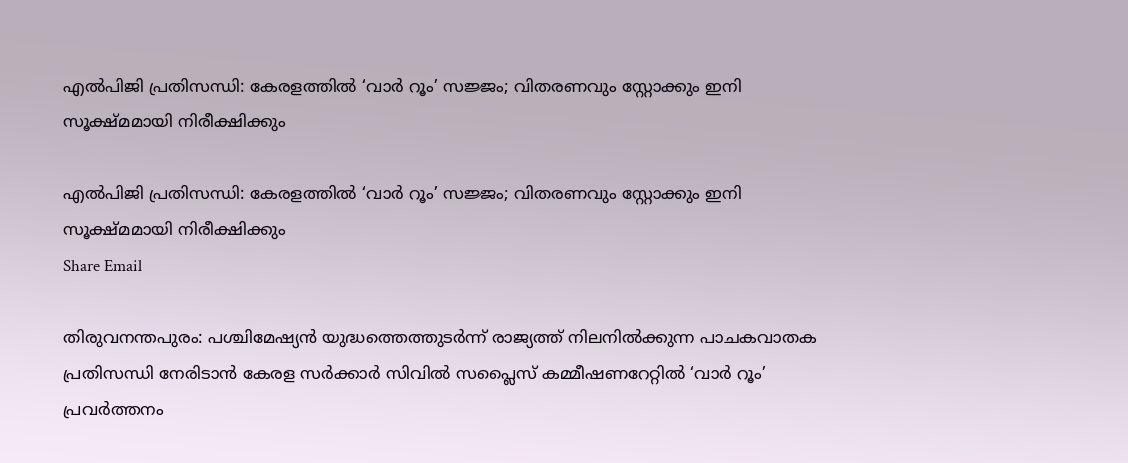എൽപിജി പ്രതിസന്ധി: കേരളത്തിൽ ‘വാർ റൂം’ സജ്ജം; വിതരണവും സ്റ്റോക്കും ഇനി സൂക്ഷ്മമായി നിരീക്ഷിക്കും

എൽപിജി പ്രതിസന്ധി: കേരളത്തിൽ ‘വാർ റൂം’ സജ്ജം; വിതരണവും സ്റ്റോക്കും ഇനി സൂക്ഷ്മമായി നിരീക്ഷിക്കും
Share Email

തിരുവനന്തപുരം: പശ്ചിമേഷ്യൻ യുദ്ധത്തെത്തുടർന്ന് രാജ്യത്ത് നിലനിൽക്കുന്ന പാചകവാതക പ്രതിസന്ധി നേരിടാൻ കേരള സർക്കാർ സിവിൽ സപ്ലൈസ് കമ്മീഷണറേറ്റിൽ ‘വാർ റൂം’ പ്രവർത്തനം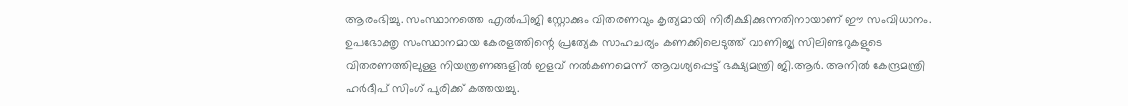ആരംഭിച്ചു. സംസ്ഥാനത്തെ എൽപിജി സ്റ്റോക്കും വിതരണവും കൃത്യമായി നിരീക്ഷിക്കുന്നതിനായാണ് ഈ സംവിധാനം. ഉപഭോക്തൃ സംസ്ഥാനമായ കേരളത്തിന്റെ പ്രത്യേക സാഹചര്യം കണക്കിലെടുത്ത് വാണിജ്യ സിലിണ്ടറുകളുടെ വിതരണത്തിലുള്ള നിയന്ത്രണങ്ങളിൽ ഇളവ് നൽകണമെന്ന് ആവശ്യപ്പെട്ട് ഭക്ഷ്യമന്ത്രി ജി.ആർ. അനിൽ കേന്ദ്രമന്ത്രി ഹർദീപ് സിംഗ് പുരിക്ക് കത്തയച്ചു.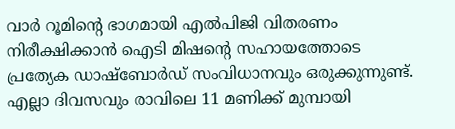വാർ റൂമിന്റെ ഭാഗമായി എൽപിജി വിതരണം നിരീക്ഷിക്കാൻ ഐടി മിഷന്റെ സഹായത്തോടെ പ്രത്യേക ഡാഷ്‌ബോർഡ് സംവിധാനവും ഒരുക്കുന്നുണ്ട്. എല്ലാ ദിവസവും രാവിലെ 11 മണിക്ക് മുമ്പായി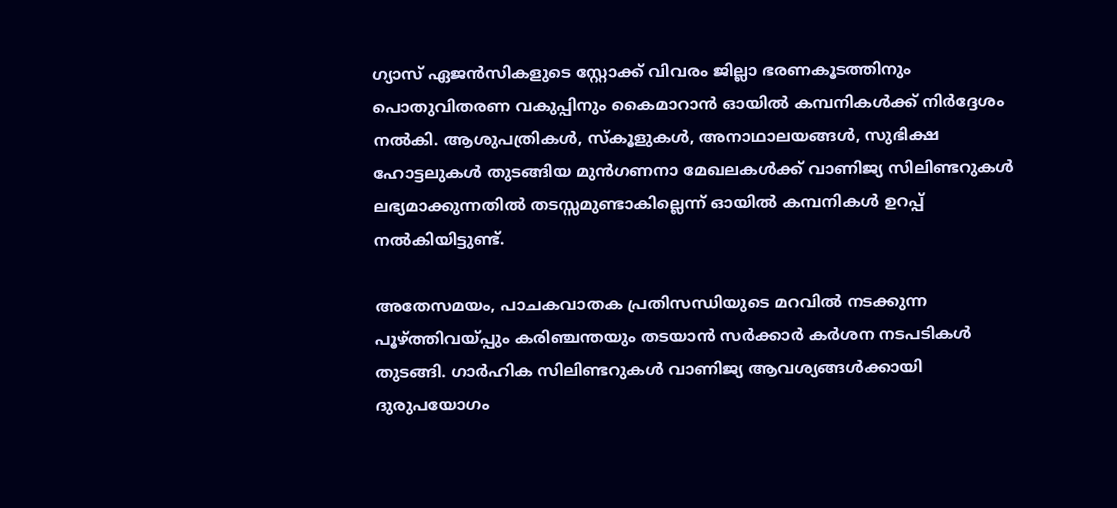ഗ്യാസ് ഏജൻസികളുടെ സ്റ്റോക്ക് വിവരം ജില്ലാ ഭരണകൂടത്തിനും പൊതുവിതരണ വകുപ്പിനും കൈമാറാൻ ഓയിൽ കമ്പനികൾക്ക് നിർദ്ദേശം നൽകി. ആശുപത്രികൾ, സ്കൂളുകൾ, അനാഥാലയങ്ങൾ, സുഭിക്ഷ ഹോട്ടലുകൾ തുടങ്ങിയ മുൻഗണനാ മേഖലകൾക്ക് വാണിജ്യ സിലിണ്ടറുകൾ ലഭ്യമാക്കുന്നതിൽ തടസ്സമുണ്ടാകില്ലെന്ന് ഓയിൽ കമ്പനികൾ ഉറപ്പ് നൽകിയിട്ടുണ്ട്.

അതേസമയം, പാചകവാതക പ്രതിസന്ധിയുടെ മറവിൽ നടക്കുന്ന പൂഴ്ത്തിവയ്പ്പും കരിഞ്ചന്തയും തടയാൻ സർക്കാർ കർശന നടപടികൾ തുടങ്ങി. ഗാർഹിക സിലിണ്ടറുകൾ വാണിജ്യ ആവശ്യങ്ങൾക്കായി ദുരുപയോഗം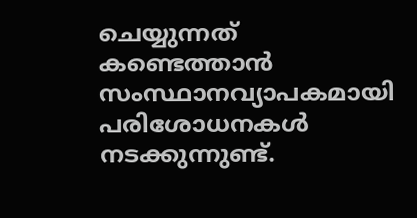ചെയ്യുന്നത് കണ്ടെത്താൻ സംസ്ഥാനവ്യാപകമായി പരിശോധനകൾ നടക്കുന്നുണ്ട്.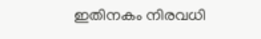ഇതിനകം നിരവധി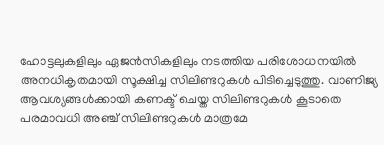ഹോട്ടലുകളിലും ഏജൻസികളിലും നടത്തിയ പരിശോധനയിൽ അനധികൃതമായി സൂക്ഷിച്ച സിലിണ്ടറുകൾ പിടിച്ചെടുത്തു. വാണിജ്യ ആവശ്യങ്ങൾക്കായി കണക്ട് ചെയ്ത സിലിണ്ടറുകൾ കൂടാതെ പരമാവധി അഞ്ച് സിലിണ്ടറുകൾ മാത്രമേ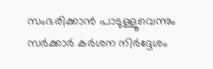സംഭരിക്കാൻ പാടുള്ളൂവെന്നും സർക്കാർ കർശന നിർദ്ദേശം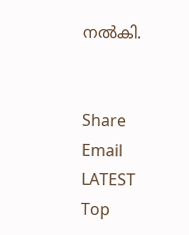നൽകി.


Share Email
LATEST
Top